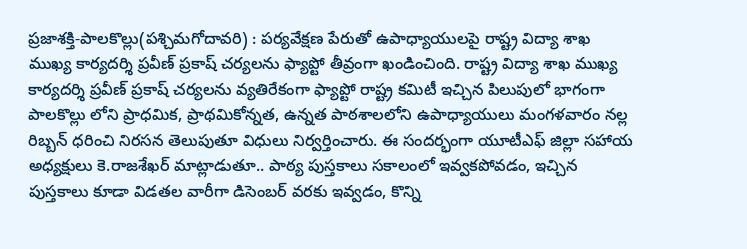ప్రజాశక్తి-పాలకొల్లు(పశ్చిమగోదావరి) : పర్యవేక్షణ పేరుతో ఉపాధ్యాయులపై రాష్ట్ర విద్యా శాఖ ముఖ్య కార్యదర్శి ప్రవీణ్ ప్రకాష్ చర్యలను ఫ్యాప్టో తీవ్రంగా ఖండించింది. రాష్ట్ర విద్యా శాఖ ముఖ్య కార్యదర్శి ప్రవీణ్ ప్రకాష్ చర్యలను వ్యతిరేకంగా ఫ్యాప్టో రాష్ట్ర కమిటీ ఇచ్చిన పిలుపులో భాగంగా పాలకొల్లు లోని ప్రాధమిక, ప్రాథమికోన్నత, ఉన్నత పాఠశాలలోని ఉపాధ్యాయులు మంగళవారం నల్ల రిబ్బన్ ధరించి నిరసన తెలుపుతూ విధులు నిర్వర్తించారు. ఈ సందర్భంగా యూటీఎఫ్ జిల్లా సహాయ అధ్యక్షులు కె.రాజశేఖర్ మాట్లాడుతూ.. పాఠ్య పుస్తకాలు సకాలంలో ఇవ్వకపోవడం, ఇచ్చిన పుస్తకాలు కూడా విడతల వారీగా డిసెంబర్ వరకు ఇవ్వడం, కొన్ని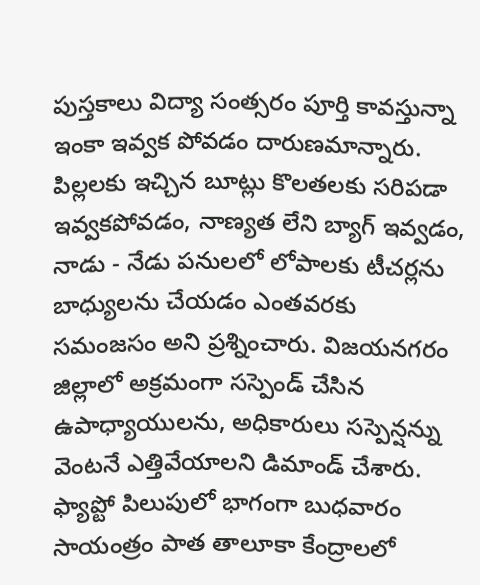పుస్తకాలు విద్యా సంత్సరం పూర్తి కావస్తున్నా ఇంకా ఇవ్వక పోవడం దారుణమాన్నారు. పిల్లలకు ఇచ్చిన బూట్లు కొలతలకు సరిపడా ఇవ్వకపోవడం, నాణ్యత లేని బ్యాగ్ ఇవ్వడం, నాడు - నేడు పనులలో లోపాలకు టీచర్లను బాధ్యులను చేయడం ఎంతవరకు సమంజసం అని ప్రశ్నించారు. విజయనగరం జిల్లాలో అక్రమంగా సస్పెండ్ చేసిన ఉపాధ్యాయులను, అధికారులు సస్పెన్షన్ను వెంటనే ఎత్తివేయాలని డిమాండ్ చేశారు. ఫ్యాప్టో పిలుపులో భాగంగా బుధవారం సాయంత్రం పాత తాలూకా కేంద్రాలలో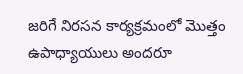జరిగే నిరసన కార్యక్రమంలో మొత్తం ఉపాధ్యాయులు అందరూ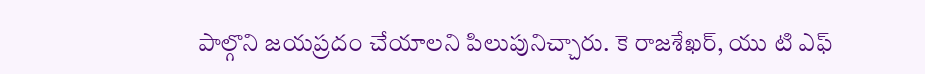పాల్గొని జయప్రదం చేయాలని పిలుపునిచ్చారు. కె రాజశేఖర్, యు టి ఎఫ్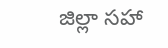జిల్లా సహా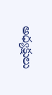అధ్యక్షులు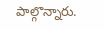పాల్గొన్నారు.